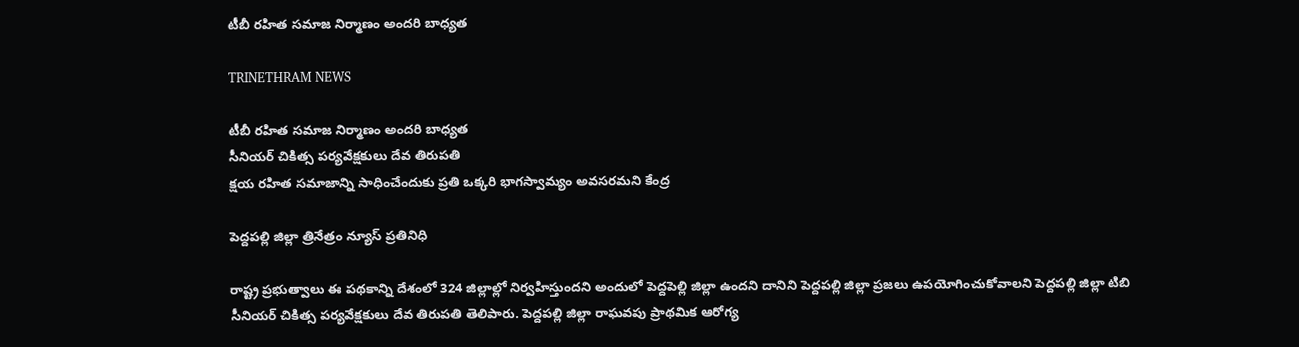టీబీ రహిత సమాజ నిర్మాణం అందరి బాధ్యత

TRINETHRAM NEWS

టీబీ రహిత సమాజ నిర్మాణం అందరి బాధ్యత
సీనియర్ చికిత్స పర్యవేక్షకులు దేవ తిరుపతి
క్షయ రహిత సమాజాన్ని సాధించేందుకు ప్రతి ఒక్కరి భాగస్వామ్యం అవసరమని కేంద్ర

పెద్దపల్లి జిల్లా త్రినేత్రం న్యూస్ ప్రతినిధి

రాష్ట్ర ప్రభుత్వాలు ఈ పథకాన్ని దేశంలో 324 జిల్లాల్లో నిర్వహిస్తుందని అందులో పెద్దపెల్లి జిల్లా ఉందని దానిని పెద్దపల్లి జిల్లా ప్రజలు ఉపయోగించుకోవాలని పెద్దపల్లి జిల్లా టిబి సీనియర్ చికిత్స పర్యవేక్షకులు దేవ తిరుపతి తెలిపారు. పెద్దపల్లి జిల్లా రాఘవపు ప్రాథమిక ఆరోగ్య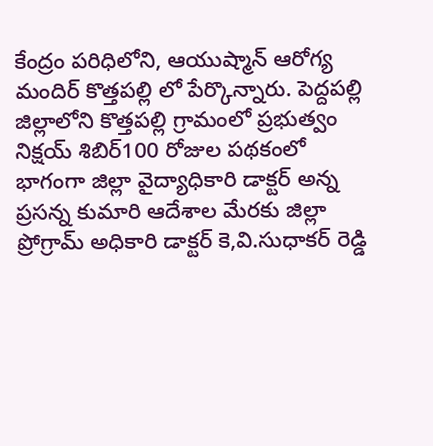కేంద్రం పరిధిలోని, ఆయుష్మాన్ ఆరోగ్య మందిర్ కొత్తపల్లి లో పేర్కొన్నారు. పెద్దపల్లి జిల్లాలోని కొత్తపల్లి గ్రామంలో ప్రభుత్వం నిక్షయ్ శిబిర్100 రోజుల పథకంలో భాగంగా జిల్లా వైద్యాధికారి డాక్టర్ అన్న ప్రసన్న కుమారి ఆదేశాల మేరకు జిల్లా ప్రోగ్రామ్ అధికారి డాక్టర్ కె,వి.సుధాకర్ రెడ్డి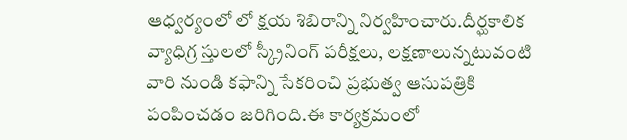ఆధ్వర్యంలో లో క్షయ శిబిరాన్ని నిర్వహించారు.దీర్ఘకాలిక వ్యాధిగ్ర స్తులలో స్క్రీనింగ్ పరీక్షలు, లక్షణాలున్నటువంటి వారి నుండి కఫాన్ని సేకరించి ప్రభుత్వ ఆసుపత్రికి పంపించడం జరిగింది.ఈ కార్యక్రమంలో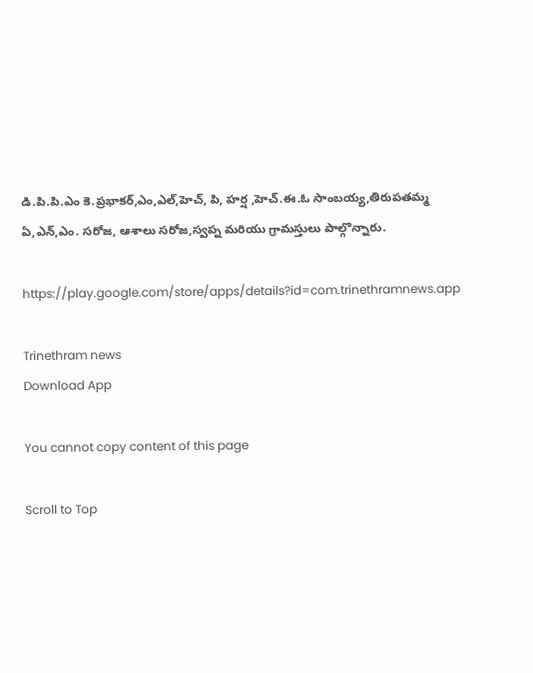డి.పి.పి.ఎం కె.ప్రభాకర్,ఎం,ఎల్,హెచ్, పి, హర్ష ,హెచ్.ఈ.ఓ సాంబయ్య,తిరుపతమ్మ
ఏ,ఎన్,ఎం. సరోజ, ఆశాలు సరోజ,స్వప్న మరియు గ్రామస్తులు పాల్గొన్నారు.

https://play.google.com/store/apps/details?id=com.trinethramnews.app

Trinethram news
Download App

You cannot copy content of this page

Scroll to Top